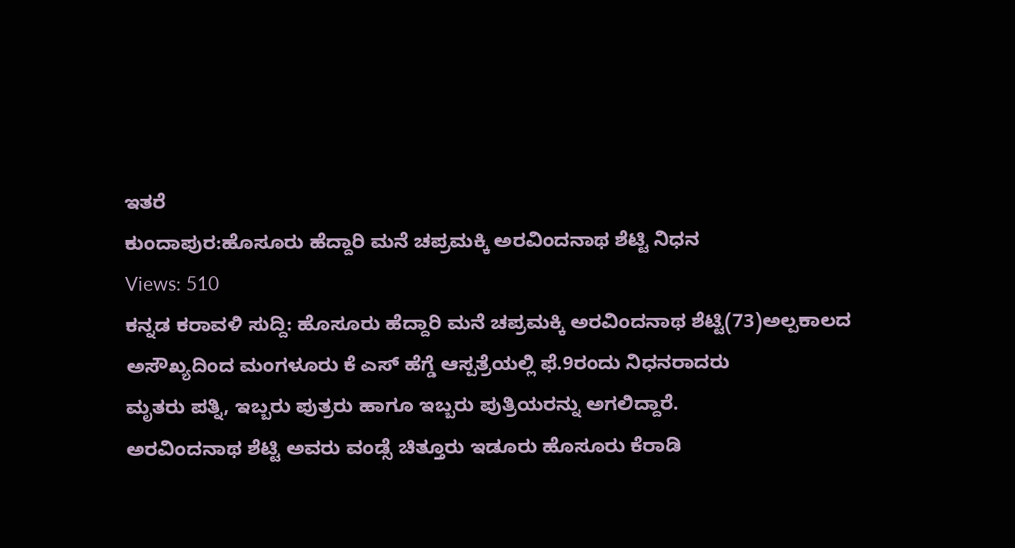ಇತರೆ
ಕುಂದಾಪುರ:ಹೊಸೂರು ಹೆದ್ದಾರಿ ಮನೆ ಚಪ್ರಮಕ್ಕಿ ಅರವಿಂದನಾಥ ಶೆಟ್ಟಿ ನಿಧನ
Views: 510
ಕನ್ನಡ ಕರಾವಳಿ ಸುದ್ದಿ: ಹೊಸೂರು ಹೆದ್ದಾರಿ ಮನೆ ಚಪ್ರಮಕ್ಕಿ ಅರವಿಂದನಾಥ ಶೆಟ್ಟಿ(73)ಅಲ್ಪಕಾಲದ ಅಸೌಖ್ಯದಿಂದ ಮಂಗಳೂರು ಕೆ ಎಸ್ ಹೆಗ್ಡೆ ಆಸ್ಪತ್ರೆಯಲ್ಲಿ ಫೆ.9ರಂದು ನಿಧನರಾದರು
ಮೃತರು ಪತ್ನಿ, ಇಬ್ಬರು ಪುತ್ರರು ಹಾಗೂ ಇಬ್ಬರು ಪುತ್ರಿಯರನ್ನು ಅಗಲಿದ್ದಾರೆ.
ಅರವಿಂದನಾಥ ಶೆಟ್ಟಿ ಅವರು ವಂಡ್ಸೆ ಚಿತ್ತೂರು ಇಡೂರು ಹೊಸೂರು ಕೆರಾಡಿ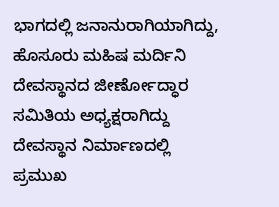ಭಾಗದಲ್ಲಿ ಜನಾನುರಾಗಿಯಾಗಿದ್ದು, ಹೊಸೂರು ಮಹಿಷ ಮರ್ದಿನಿ ದೇವಸ್ಥಾನದ ಜೀರ್ಣೋದ್ಧಾರ ಸಮಿತಿಯ ಅಧ್ಯಕ್ಷರಾಗಿದ್ದು ದೇವಸ್ಥಾನ ನಿರ್ಮಾಣದಲ್ಲಿ ಪ್ರಮುಖ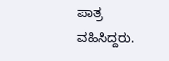ಪಾತ್ರ ವಹಿಸಿದ್ದರು.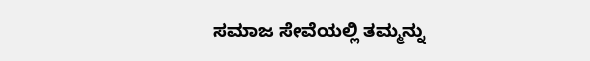ಸಮಾಜ ಸೇವೆಯಲ್ಲಿ ತಮ್ಮನ್ನು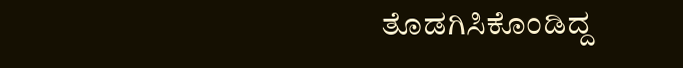ತೊಡಗಿಸಿಕೊಂಡಿದ್ದ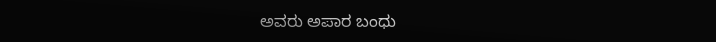ಅವರು ಅಪಾರ ಬಂಧು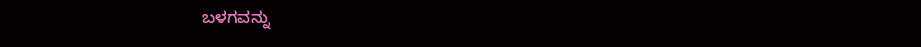ಬಳಗವನ್ನು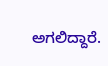ಅಗಲಿದ್ದಾರೆ.